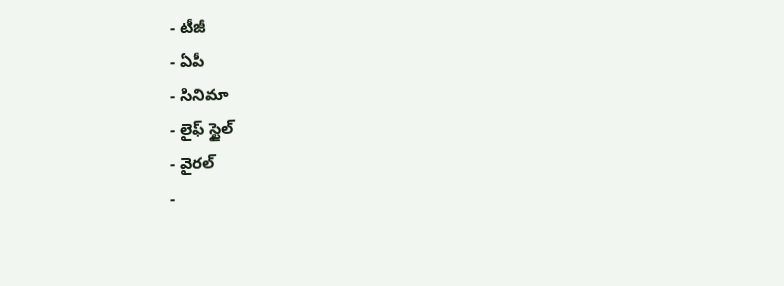- టీజీ
- ఏపీ
- సినిమా
- లైఫ్ స్టైల్
- వైరల్
-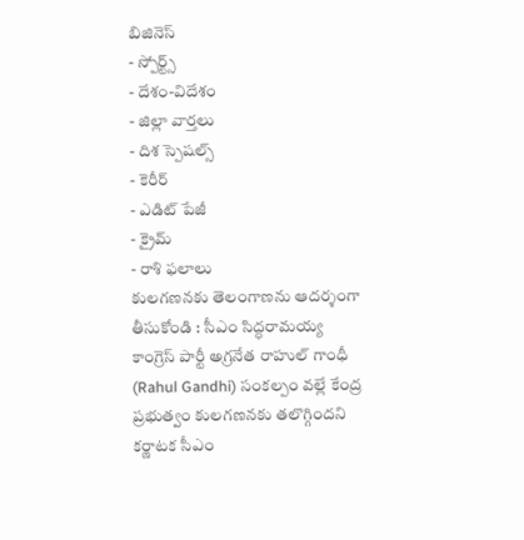బిజినెస్
- స్పోర్ట్స్
- దేశం-విదేశం
- జిల్లా వార్తలు
- దిశ స్పెషల్స్
- కెరీర్
- ఎడిట్ పేజీ
- క్రైమ్
- రాశి ఫలాలు
కులగణనకు తెలంగాణను ఆదర్శంగా తీసుకోండి : సీఎం సిద్ధరామయ్య
కాంగ్రెస్ పార్టీ అగ్రనేత రాహుల్ గాంధీ (Rahul Gandhi) సంకల్పం వల్లే కేంద్ర ప్రభుత్వం కులగణనకు తలొగ్గిందని కర్ణాటక సీఎం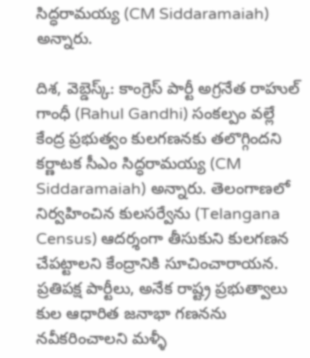సిద్ధరామయ్య (CM Siddaramaiah) అన్నారు.

దిశ, వెబ్డెస్క్: కాంగ్రెస్ పార్టీ అగ్రనేత రాహుల్ గాంధీ (Rahul Gandhi) సంకల్పం వల్లే కేంద్ర ప్రభుత్వం కులగణనకు తలొగ్గిందని కర్ణాటక సీఎం సిద్ధరామయ్య (CM Siddaramaiah) అన్నారు. తెలంగాణలో నిర్వహించిన కులసర్వేను (Telangana Census) ఆదర్శంగా తీసుకుని కులగణన చేపట్టాలని కేంద్రానికి సూచించారాయన. ప్రతిపక్ష పార్టీలు, అనేక రాష్ట్ర ప్రభుత్వాలు కుల ఆధారిత జనాభా గణనను నవీకరించాలని మళ్ళీ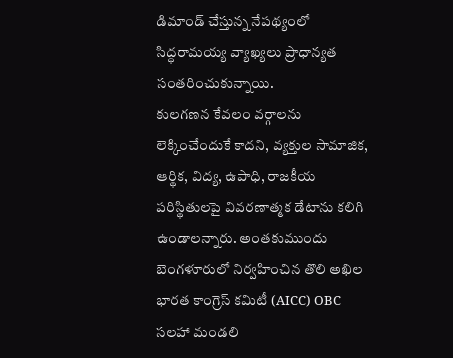డిమాండ్ చేస్తున్న నేపథ్యంలో సిద్ధరామయ్య వ్యాఖ్యలు ప్రాధాన్యత సంతరించుకున్నాయి.
కులగణన కేవలం వర్గాలను లెక్కించేందుకే కాదని, వ్యక్తుల సామాజిక, ఆర్థిక, విద్య, ఉపాధి, రాజకీయ పరిస్థితులపై వివరణాత్మక డేటాను కలిగి ఉండాలన్నారు. అంతకుముందు బెంగళూరులో నిర్వహించిన తొలి అఖిల భారత కాంగ్రెస్ కమిటీ (AICC) OBC సలహా మండలి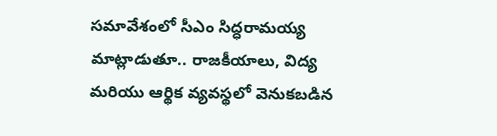సమావేశంలో సీఎం సిద్ధరామయ్య మాట్లాడుతూ.. రాజకీయాలు, విద్య మరియు ఆర్థిక వ్యవస్థలో వెనుకబడిన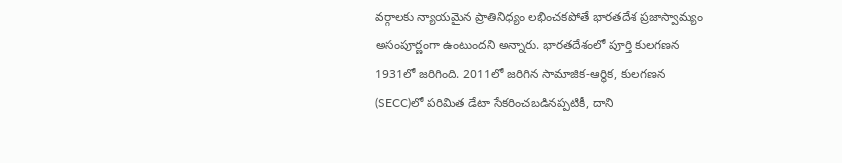వర్గాలకు న్యాయమైన ప్రాతినిధ్యం లభించకపోతే భారతదేశ ప్రజాస్వామ్యం అసంపూర్ణంగా ఉంటుందని అన్నారు. భారతదేశంలో పూర్తి కులగణన 1931లో జరిగింది. 2011లో జరిగిన సామాజిక-ఆర్థిక, కులగణన (SECC)లో పరిమిత డేటా సేకరించబడినప్పటికీ, దాని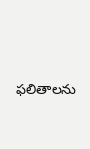ఫలితాలను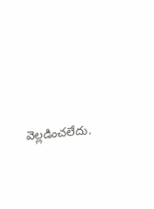వెల్లడించలేదు.